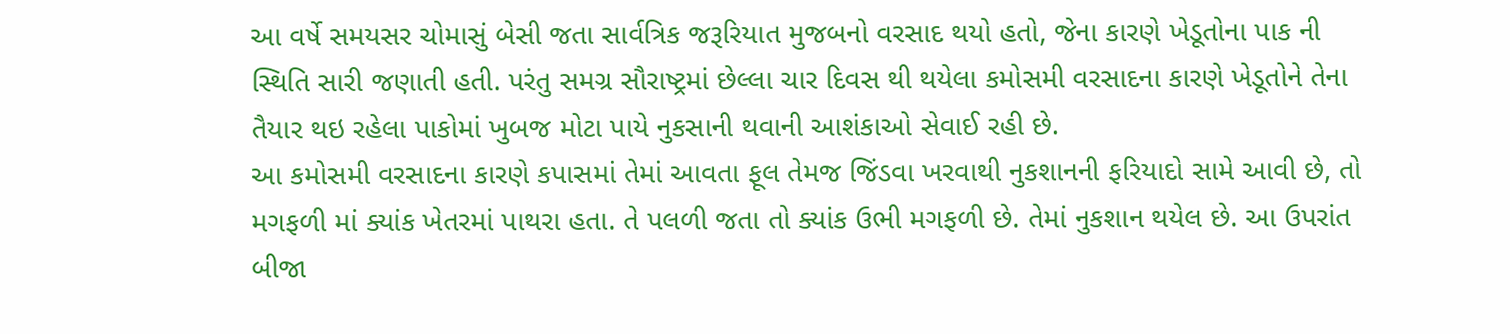આ વર્ષે સમયસર ચોમાસું બેસી જતા સાર્વત્રિક જરૂરિયાત મુજબનો વરસાદ થયો હતો, જેના કારણે ખેડૂતોના પાક ની સ્થિતિ સારી જણાતી હતી. પરંતુ સમગ્ર સૌરાષ્ટ્રમાં છેલ્લા ચાર દિવસ થી થયેલા કમોસમી વરસાદના કારણે ખેડૂતોને તેના તૈયાર થઇ રહેલા પાકોમાં ખુબજ મોટા પાયે નુકસાની થવાની આશંકાઓ સેવાઈ રહી છે.
આ કમોસમી વરસાદના કારણે કપાસમાં તેમાં આવતા ફૂલ તેમજ જિંડવા ખરવાથી નુકશાનની ફરિયાદો સામે આવી છે, તો મગફળી માં ક્યાંક ખેતરમાં પાથરા હતા. તે પલળી જતા તો ક્યાંક ઉભી મગફળી છે. તેમાં નુકશાન થયેલ છે. આ ઉપરાંત બીજા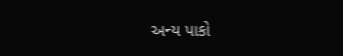અન્ય પાકો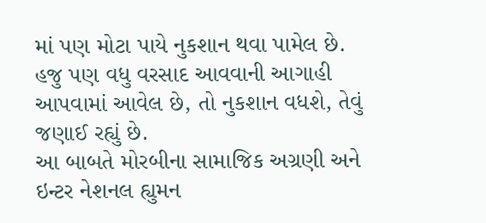માં પણ મોટા પાયે નુકશાન થવા પામેલ છે. હજુ પણ વધુ વરસાદ આવવાની આગાહી આપવામાં આવેલ છે, તો નુકશાન વધશે, તેવું જણાઈ રહ્યું છે.
આ બાબતે મોરબીના સામાજિક અગ્રણી અને ઇન્ટર નેશનલ હ્યુમન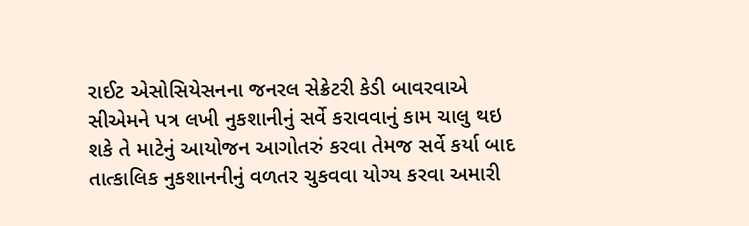રાઈટ એસોસિયેસનના જનરલ સેક્રેટરી કેડી બાવરવાએ સીએમને પત્ર લખી નુકશાનીનું સર્વે કરાવવાનું કામ ચાલુ થઇ શકે તે માટેનું આયોજન આગોતરું કરવા તેમજ સર્વે કર્યા બાદ તાત્કાલિક નુકશાનનીનું વળતર ચુકવવા યોગ્ય કરવા અમારી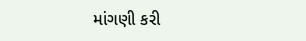માંગણી કરી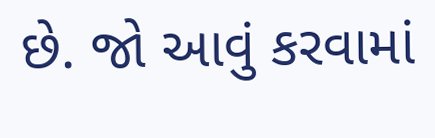છે. જો આવું કરવામાં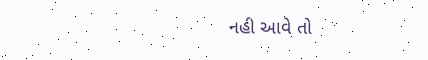નહી આવે તો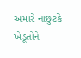અમારે નાછુટકે ખેડૂતોને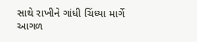સાથે રાખીને ગાંધી ચિંધ્યા માર્ગે આગળ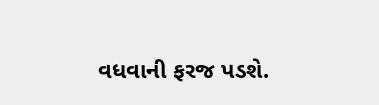વધવાની ફરજ પડશે.